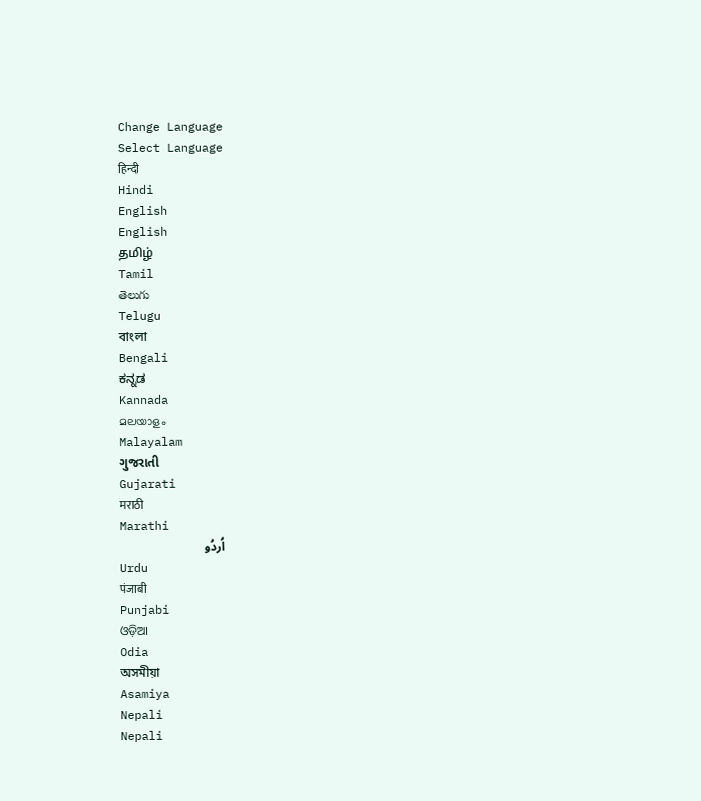Change Language
Select Language
हिन्दी
Hindi
English
English
தமிழ்
Tamil
తెలుగు
Telugu
বাংলা
Bengali
ಕನ್ನಡ
Kannada
മലയാളം
Malayalam
ગુજરાતી
Gujarati
मराठी
Marathi
اُردُو
Urdu
पंजाबी
Punjabi
ଓଡ଼ିଆ
Odia
অসমীয়া
Asamiya
Nepali
Nepali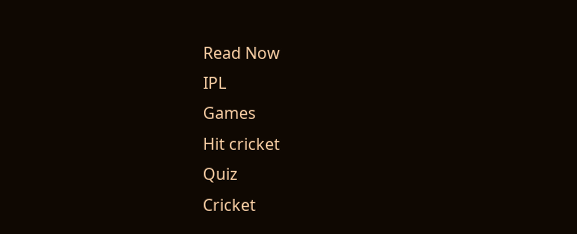Read Now
IPL
Games
Hit cricket
Quiz
Cricket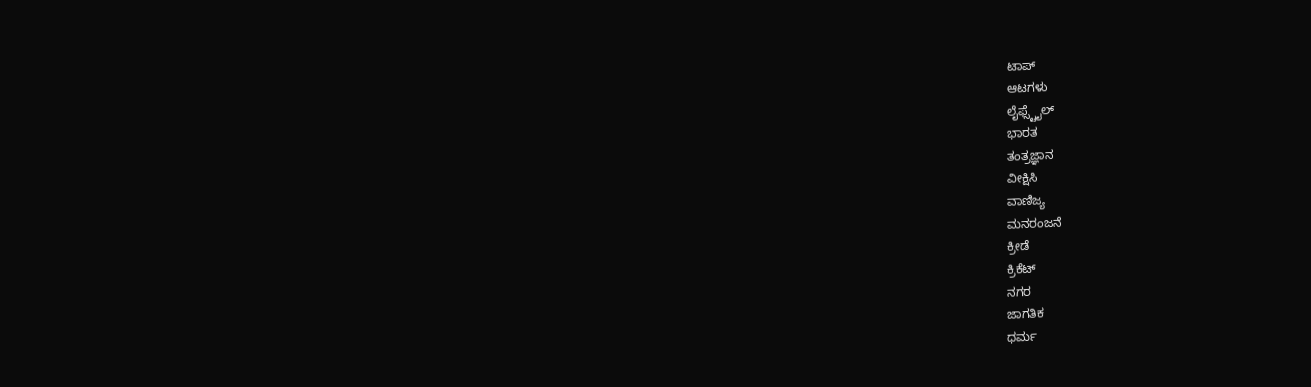ಟಾಪ್
ಆಟಗಳು
ಲೈಫ್ಸ್ಟೈಲ್
ಭಾರತ
ತಂತ್ರಜ್ಞಾನ
ವೀಕ್ಷಿಸಿ
ವಾಣಿಜ್ಯ
ಮನರಂಜನೆ
ಕ್ರೀಡೆ
ಕ್ರಿಕೆಟ್
ನಗರ
ಜಾಗತಿಕ
ಧರ್ಮ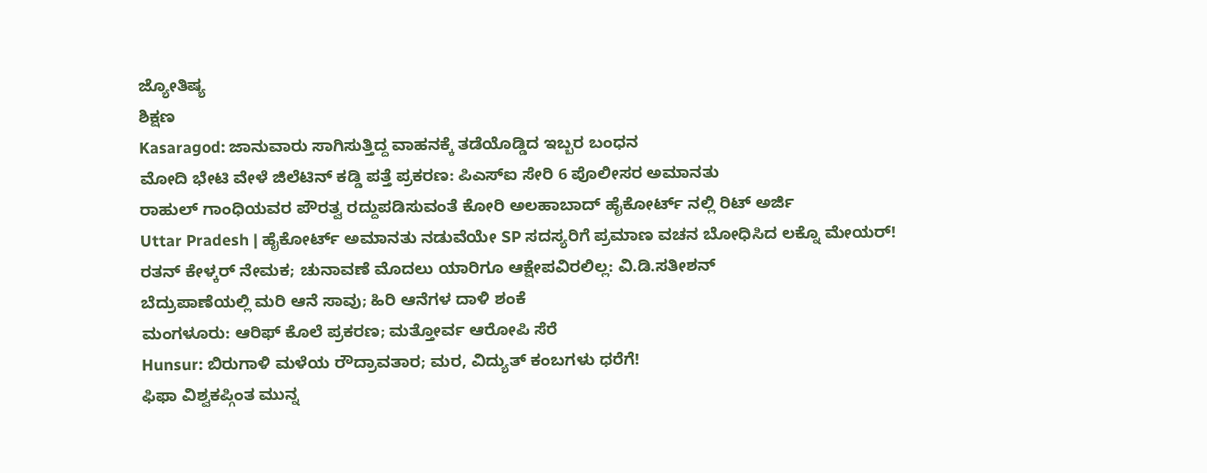ಜ್ಯೋತಿಷ್ಯ
ಶಿಕ್ಷಣ
Kasaragod: ಜಾನುವಾರು ಸಾಗಿಸುತ್ತಿದ್ದ ವಾಹನಕ್ಕೆ ತಡೆಯೊಡ್ಡಿದ ಇಬ್ಬರ ಬಂಧನ
ಮೋದಿ ಭೇಟಿ ವೇಳೆ ಜಿಲೆಟಿನ್ ಕಡ್ಡಿ ಪತ್ತೆ ಪ್ರಕರಣ: ಪಿಎಸ್ಐ ಸೇರಿ 6 ಪೊಲೀಸರ ಅಮಾನತು
ರಾಹುಲ್ ಗಾಂಧಿಯವರ ಪೌರತ್ವ ರದ್ದುಪಡಿಸುವಂತೆ ಕೋರಿ ಅಲಹಾಬಾದ್ ಹೈಕೋರ್ಟ್ ನಲ್ಲಿ ರಿಟ್ ಅರ್ಜಿ
Uttar Pradesh | ಹೈಕೋರ್ಟ್ ಅಮಾನತು ನಡುವೆಯೇ SP ಸದಸ್ಯರಿಗೆ ಪ್ರಮಾಣ ವಚನ ಬೋಧಿಸಿದ ಲಕ್ನೊ ಮೇಯರ್!
ರತನ್ ಕೇಳ್ಕರ್ ನೇಮಕ; ಚುನಾವಣೆ ಮೊದಲು ಯಾರಿಗೂ ಆಕ್ಷೇಪವಿರಲಿಲ್ಲ: ವಿ.ಡಿ.ಸತೀಶನ್
ಬೆದ್ರುಪಾಣೆಯಲ್ಲಿ ಮರಿ ಆನೆ ಸಾವು; ಹಿರಿ ಆನೆಗಳ ದಾಳಿ ಶಂಕೆ
ಮಂಗಳೂರು: ಆರಿಫ್ ಕೊಲೆ ಪ್ರಕರಣ; ಮತ್ತೋರ್ವ ಆರೋಪಿ ಸೆರೆ
Hunsur: ಬಿರುಗಾಳಿ ಮಳೆಯ ರೌದ್ರಾವತಾರ; ಮರ, ವಿದ್ಯುತ್ ಕಂಬಗಳು ಧರೆಗೆ!
ಫಿಫಾ ವಿಶ್ವಕಪ್ಗಿಂತ ಮುನ್ನ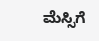ಮೆಸ್ಸಿಗೆ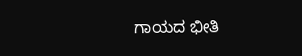ಗಾಯದ ಭೀತಿ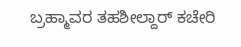ಬ್ರಹ್ಮಾವರ ತಹಶೀಲ್ದಾರ್ ಕಚೇರಿ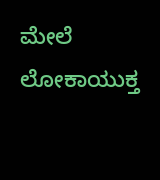ಮೇಲೆ ಲೋಕಾಯುಕ್ತ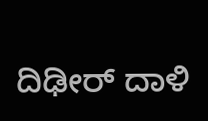ದಿಢೀರ್ ದಾಳಿ